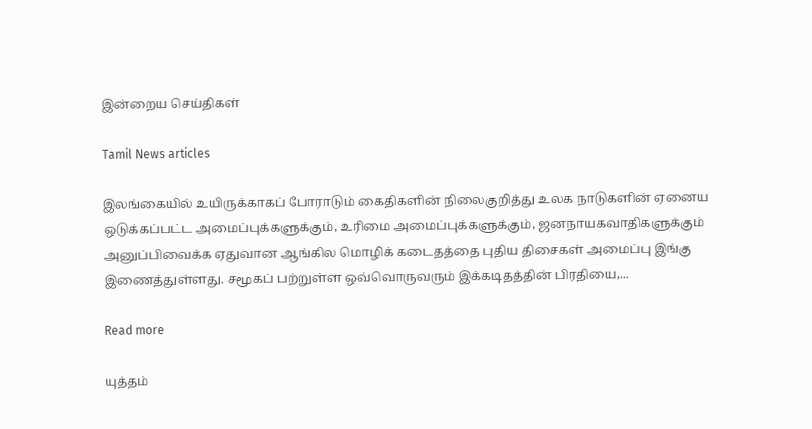இன்றைய செய்திகள்

Tamil News articles

இலங்கையில் உயிருக்காகப் போராடும் கைதிகளின் நிலைகுறித்து உலக நாடுகளின் ஏனைய ஒடுக்கப்பட்ட அமைப்புக்களுக்கும், உரிமை அமைப்புக்களுக்கும், ஜனநாயகவாதிகளுக்கும் அனுப்பிவைக்க ஏதுவான ஆங்கில மொழிக் கடைதத்தை புதிய திசைகள் அமைப்பு இங்கு இணைத்துள்ளது. சமூகப் பற்றுள்ள ஒவ்வொருவரும் இக்கடிதத்தின் பிரதியை,...

Read more

யுத்தம்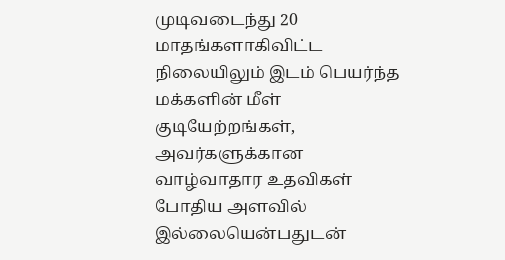முடிவடைந்து 20 மாதங்களாகிவிட்ட நிலையிலும் இடம் பெயர்ந்த மக்களின் மீள் குடியேற்றங்கள், அவர்களுக்கான வாழ்வாதார உதவிகள் போதிய அளவில் இல்லையென்பதுடன்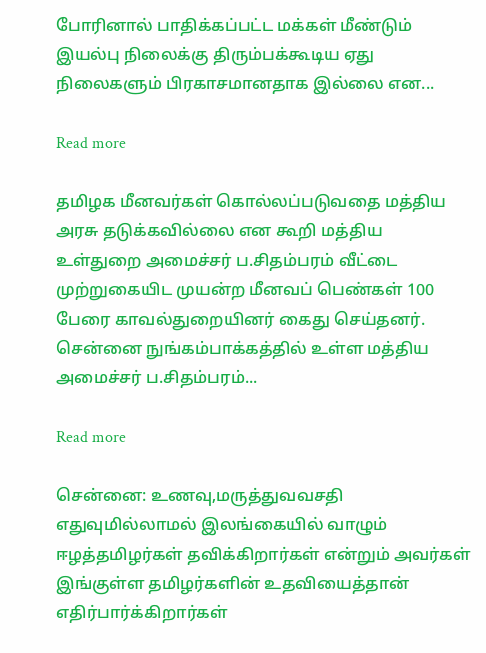போரினால் பாதிக்கப்பட்ட மக்கள் மீண்டும் இயல்பு நிலைக்கு திரும்பக்கூடிய ஏது நிலைகளும் பிரகாசமானதாக இல்லை என...

Read more

த‌‌மிழக ‌மீனவ‌ர்க‌ள் கொ‌ல்ல‌ப்ப‌டுவதை ம‌த்‌திய அரசு தடு‌க்க‌வி‌ல்லை என கூ‌றி ம‌த்‌திய உ‌ள்துறை அமை‌ச்ச‌ர் ப.சித‌ம்பர‌‌ம் ‌‌‌வீ‌ட்டை மு‌ற்றுகை‌யிட முய‌ன்ற ‌மீனவ‌ப் பெ‌ண்க‌ள் 100 பேரை காவ‌ல்துறை‌யின‌ர் கைது செ‌ய்தன‌ர். செ‌ன்னை நு‌ங்க‌ம்பா‌க்க‌த்த‌ி‌ல் உ‌ள்ள ம‌த்‌திய அமை‌ச்ச‌ர் ப.சித‌ம்பர‌ம்...

Read more

சென்னை: உணவு,மருத்துவவசதி எதுவுமில்லாமல் இலங்கையில் வாழும் ஈழத்தமிழர்கள் தவிக்கிறார்கள் என்றும் அவர்கள் இங்குள்ள தமிழர்களின் உதவியைத்தான் எதிர்பார்க்கிறார்கள்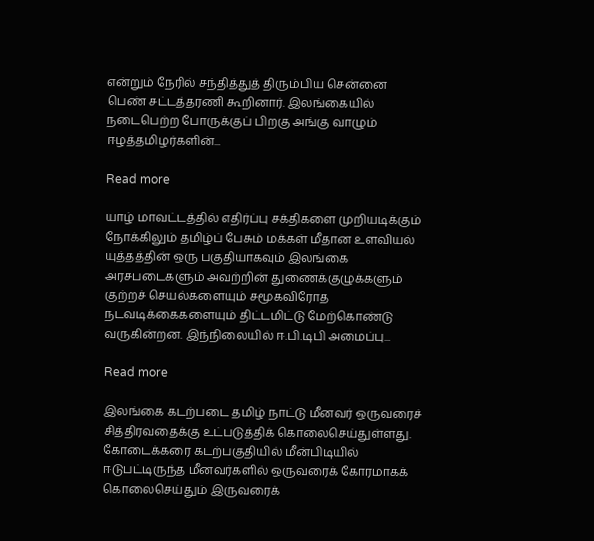என்றும் நேரில் சந்தித்துத் திரும்பிய சென்னை பெண் சட்டத்தரணி கூறினார். இலங்கையில் நடைபெற்ற போருக்குப் பிறகு அங்கு வாழும் ஈழத்தமிழர்களின்...

Read more

யாழ் மாவட்டத்தில் எதிர்ப்பு சக்திகளை முறியடிக்கும் நோக்கிலும் தமிழ்ப் பேசும் மக்கள் மீதான உளவியல் யுத்தத்தின் ஒரு பகுதியாகவும் இலங்கை அரசபடைகளும் அவற்றின் துணைக்குழுக்களும் குற்றச் செயல்களையும் சமூகவிரோத நடவடிக்கைகளையும் திட்டமிட்டு மேற்கொண்டு வருகின்றன. இந்நிலையில் ஈ.பி.டிபி அமைப்பு...

Read more

இலங்கை கடற்படை தமிழ் நாட்டு மீனவர் ஒருவரைச் சித்திரவதைக்கு உட்படுத்திக் கொலைசெய்துள்ளது. கோடைக்கரை கடற்பகுதியில் மீன்பிடியில் ஈடுபட்டிருந்த மீனவர்களில் ஒருவரைக் கோரமாகக் கொலைசெய்தும் இருவரைக்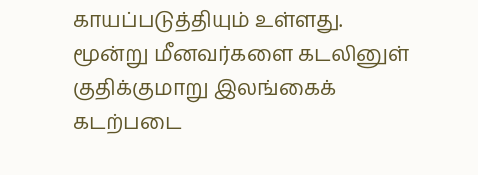காயப்படுத்தியும் உள்ளது. மூன்று மீனவர்களை கடலினுள் குதிக்குமாறு இலங்கைக் கடற்படை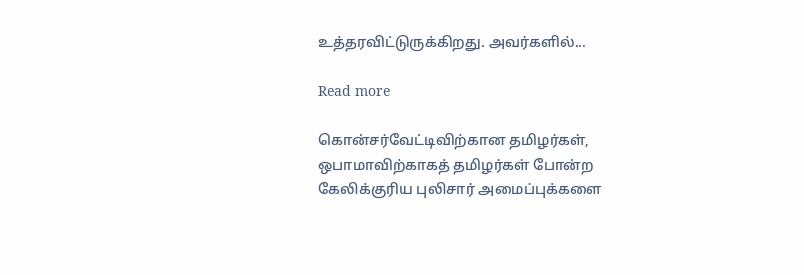உத்தரவிட்டுருக்கிறது. அவர்களில்...

Read more

கொன்சர்வேட்டிவிற்கான தமிழர்கள், ஒபாமாவிற்காகத் தமிழர்கள் போன்ற கேலிக்குரிய புலிசார் அமைப்புக்களை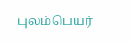புலம்பெயர்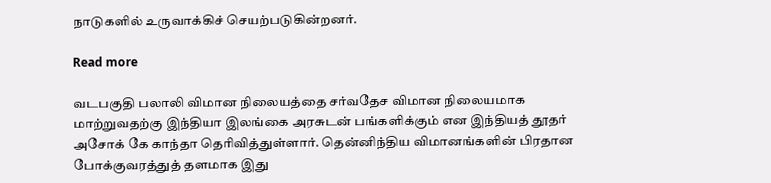நாடுகளில் உருவாக்கிச் செயற்படுகின்றனர்.

Read more

வடபகுதி பலாலி விமான நிலையத்தை சர்வதேச விமான நிலையமாக மாற்றுவதற்கு இந்தியா இலங்கை அரசுடன் பங்களிக்கும் என இந்தியத் தூதர் அசோக் கே காந்தா தெரிவித்துள்ளார். தென்னிந்திய விமானங்களின் பிரதான போக்குவரத்துத் தளமாக இது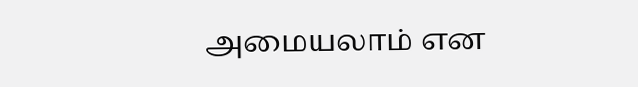அமையலாம் என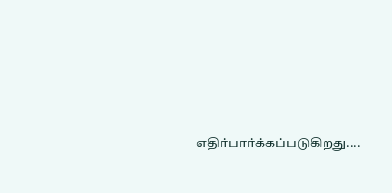எதிர்பார்க்கப்படுகிறது....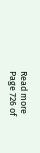Read more
Page 726 of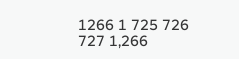1266 1 725 726 727 1,266